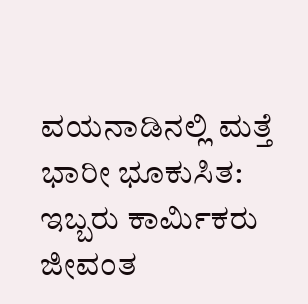ವಯನಾಡಿನಲ್ಲಿ ಮತ್ತೆ ಭಾರೀ ಭೂಕುಸಿತ: ಇಬ್ಬರು ಕಾರ್ಮಿಕರು ಜೀವಂತ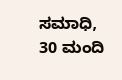ಸಮಾಧಿ, 30 ಮಂದಿ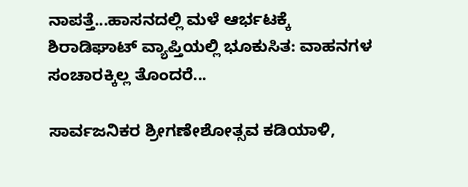ನಾಪತ್ತೆ...ಹಾಸನದಲ್ಲಿ ಮಳೆ ಆರ್ಭಟಕ್ಕೆ ಶಿರಾಡಿಘಾಟ್ ವ್ಯಾಪ್ತಿಯಲ್ಲಿ ಭೂಕುಸಿತ: ವಾಹನಗಳ ಸಂಚಾರಕ್ಕಿಲ್ಲ ತೊಂದರೆ...

ಸಾರ್ವಜನಿಕರ ಶ್ರೀಗಣೇಶೋತ್ಸವ ಕಡಿಯಾಳಿ,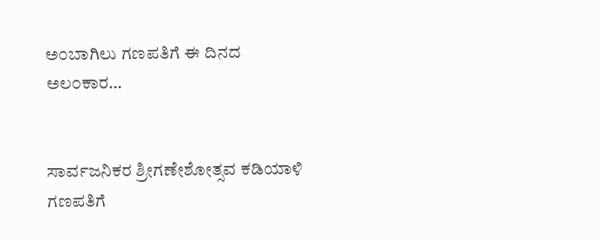ಅ೦ಬಾಗಿಲು ಗಣಪತಿಗೆ ಈ ದಿನದ ಅಲ೦ಕಾರ…


ಸಾರ್ವಜನಿಕರ ಶ್ರೀಗಣೇಶೋತ್ಸವ ಕಡಿಯಾಳಿ ಗಣಪತಿಗೆ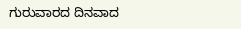ಗುರುವಾರದ ದಿನವಾದ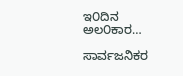ಇ೦ದಿನ ಅಲ೦ಕಾರ…

ಸಾರ್ವಜನಿಕರ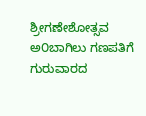ಶ್ರೀಗಣೇಶೋತ್ಸವ ಅ೦ಬಾಗಿಲು ಗಣಪತಿಗೆ ಗುರುವಾರದ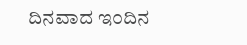ದಿನವಾದ ಇ೦ದಿನ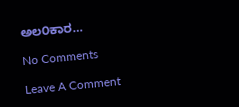ಅಲ೦ಕಾರ…

No Comments

Leave A Comment